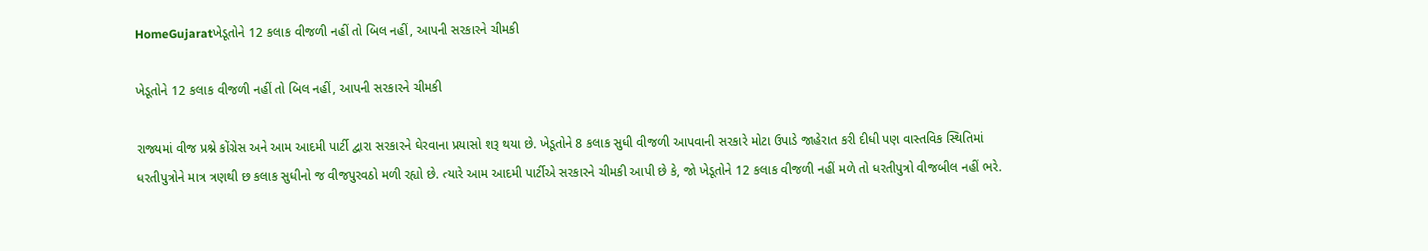HomeGujaratખેડૂતોને 12 કલાક વીજળી નહીં તો બિલ નહીં, આપની સરકારને ચીમકી

ખેડૂતોને 12 કલાક વીજળી નહીં તો બિલ નહીં, આપની સરકારને ચીમકી

રાજ્યમાં વીજ પ્રશ્ને કોંગ્રેસ અને આમ આદમી પાર્ટી દ્વારા સરકારને ઘેરવાના પ્રયાસો શરૂ થયા છે. ખેડૂતોને 8 કલાક સુધી વીજળી આપવાની સરકારે મોટા ઉપાડે જાહેરાત કરી દીધી પણ વાસ્તવિક સ્થિતિમાં ધરતીપુત્રોને માત્ર ત્રણથી છ કલાક સુધીનો જ વીજપુરવઠો મળી રહ્યો છે. ત્યારે આમ આદમી પાર્ટીએ સરકારને ચીમકી આપી છે કે, જો ખેડૂતોને 12 કલાક વીજળી નહીં મળે તો ધરતીપુત્રો વીજબીલ નહીં ભરે.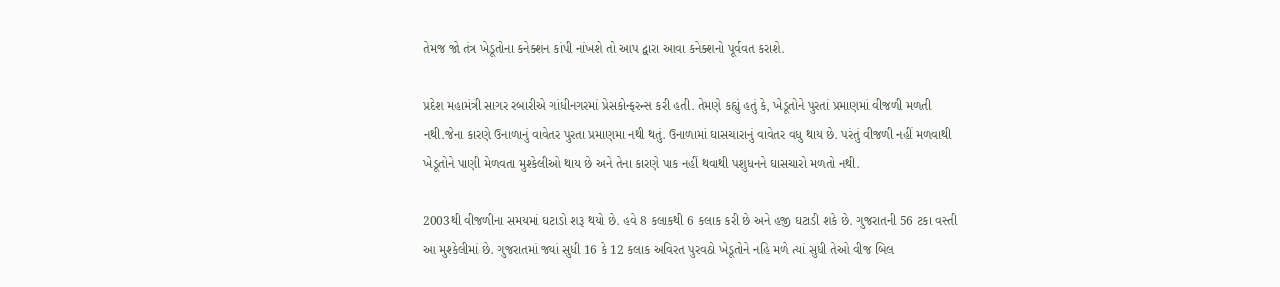તેમજ જો તંત્ર ખેડૂતોના કનેક્શન કાંપી નાંખશે તો આપ દ્વારા આવા કનેક્શનો પૂર્વવત કરાશે.

પ્રદેશ મહામંત્રી સાગર રબારીએ ગાંધીનગરમાં પ્રેસકોન્ફરન્સ કરી હતી. તેમણે કહ્યું હતું કે, ખેડૂતોને પુરતાં પ્રમાણમાં વીજળી મળતી નથી.જેના કારણે ઉનાળાનું વાવેતર પુરતા પ્રમાણમા નથી થતું. ઉનાળામાં ઘાસચારાનું વાવેતર વધુ થાય છે. પરંતું વીજળી નહીં મળવાથી ખેડૂતોને પાણી મેળવતા મુશ્કેલીઓ થાય છે અને તેના કારણે પાક નહીં થવાથી પશુધનને ઘાસચારો મળતો નથી.

2003થી વીજળીના સમયમાં ઘટાડો શરૂ થયો છે. હવે 8 કલાકથી 6 કલાક કરી છે અને હજી ઘટાડી શકે છે. ગુજરાતની 56 ટકા વસ્તી આ મુશ્કેલીમાં છે. ગુજરાતમાં જ્યાં સુધી 16 કે 12 કલાક અવિરત પુરવઠો ખેડૂતોને નહિ મળે ત્યાં સુધી તેઓ વીજ બિલ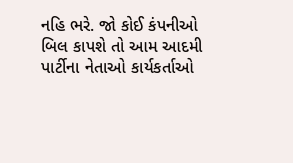નહિ ભરે. જો કોઈ કંપનીઓ બિલ કાપશે તો આમ આદમી પાર્ટીના નેતાઓ કાર્યકર્તાઓ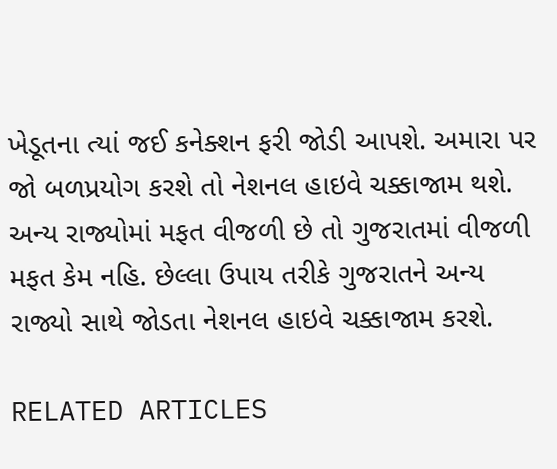ખેડૂતના ત્યાં જઈ કનેક્શન ફરી જોડી આપશે. અમારા પર જો બળપ્રયોગ કરશે તો નેશનલ હાઇવે ચક્કાજામ થશે. અન્ય રાજ્યોમાં મફત વીજળી છે તો ગુજરાતમાં વીજળી મફત કેમ નહિ. છેલ્લા ઉપાય તરીકે ગુજરાતને અન્ય રાજ્યો સાથે જોડતા નેશનલ હાઇવે ચક્કાજામ કરશે.

RELATED ARTICLES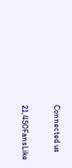Connected us

21,450FansLike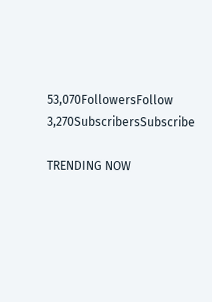53,070FollowersFollow
3,270SubscribersSubscribe

TRENDING NOW